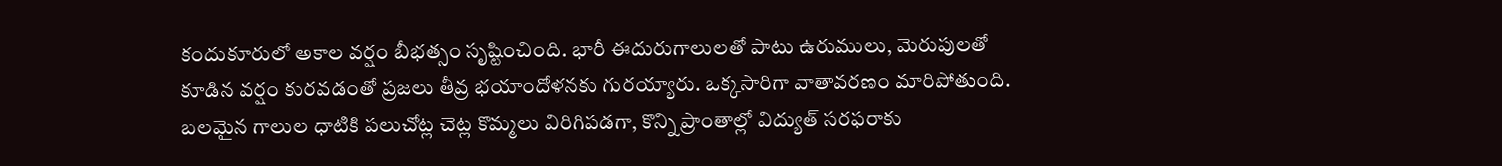కందుకూరులో అకాల వర్షం బీభత్సం సృష్టించింది. భారీ ఈదురుగాలులతో పాటు ఉరుములు, మెరుపులతో కూడిన వర్షం కురవడంతో ప్రజలు తీవ్ర భయాందోళనకు గురయ్యారు. ఒక్కసారిగా వాతావరణం మారిపోతుంది. బలమైన గాలుల ధాటికి పలుచోట్ల చెట్ల కొమ్మలు విరిగిపడగా, కొన్ని ప్రాంతాల్లో విద్యుత్ సరఫరాకు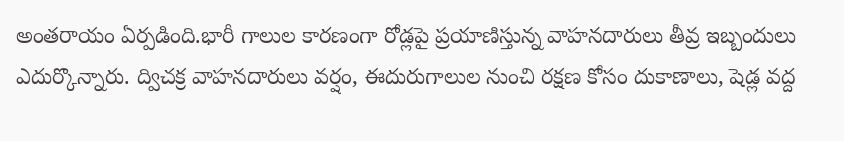అంతరాయం ఏర్పడింది.భారీ గాలుల కారణంగా రోడ్లపై ప్రయాణిస్తున్న వాహనదారులు తీవ్ర ఇబ్బందులు ఎదుర్కొన్నారు. ద్విచక్ర వాహనదారులు వర్షం, ఈదురుగాలుల నుంచి రక్షణ కోసం దుకాణాలు, షెడ్ల వద్ద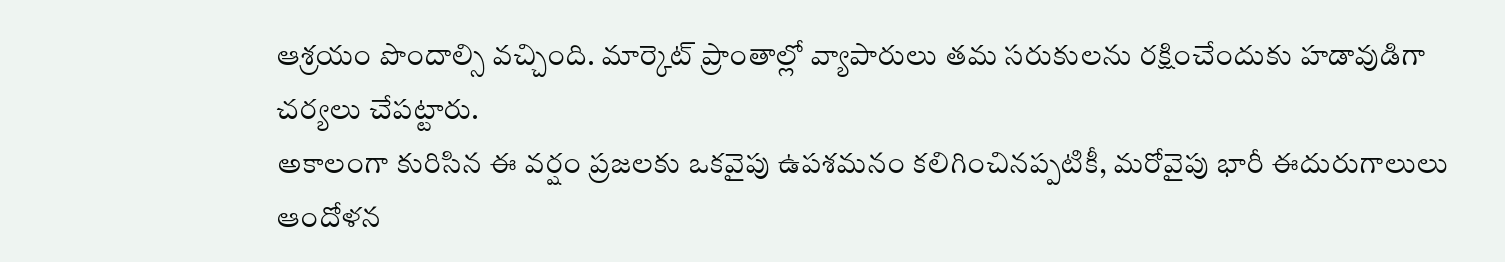ఆశ్రయం పొందాల్సి వచ్చింది. మార్కెట్ ప్రాంతాల్లో వ్యాపారులు తమ సరుకులను రక్షించేందుకు హడావుడిగా చర్యలు చేపట్టారు.
అకాలంగా కురిసిన ఈ వర్షం ప్రజలకు ఒకవైపు ఉపశమనం కలిగించినప్పటికీ, మరోవైపు భారీ ఈదురుగాలులు ఆందోళన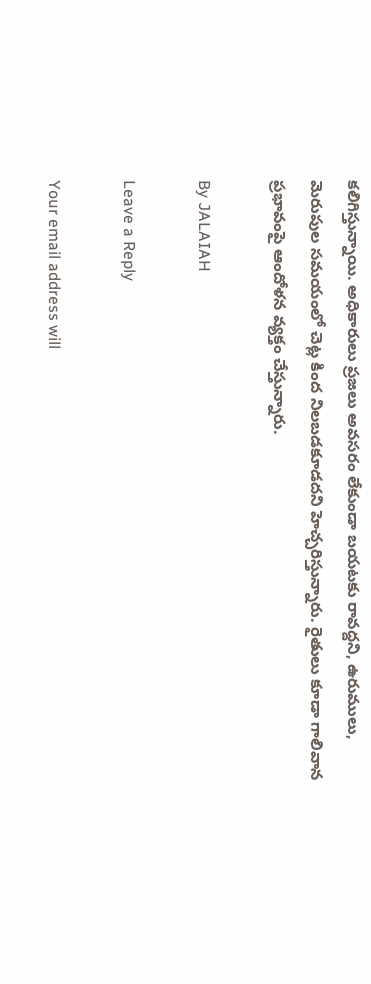కలిగిస్తున్నాయి. అధికారులు ప్రజలు అవసరం లేకుండా బయటకు రావద్దని, ఉరుములు, మెరుపుల సమయంలో చెట్ల కింద నిలబడకూడదని హెచ్చరిస్తున్నారు. రైతులు కూడా గాలివాన ప్రభావంపై ఆందోళన వ్యక్తం చేస్తున్నారు.

By JALAIAH

Leave a Reply

Your email address will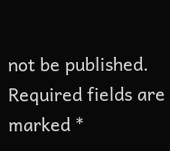not be published. Required fields are marked *